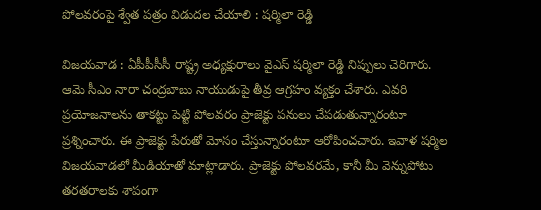పోలవరంపై శ్వేత పత్రం విడుదల చేయాలి : ష‌ర్మిలా రెడ్డి

విజ‌య‌వాడ : ఏపీపీసీసీ రాష్ట్ర అధ్య‌క్షురాలు వైఎస్ ష‌ర్మిలా రెడ్డి నిప్పులు చెరిగారు. ఆమె సీఎం నారా చంద్ర‌బాబు నాయుడుపై తీవ్ర ఆగ్ర‌హం వ్య‌క్తం చేశారు. ఎవ‌రి ప్ర‌యోజ‌నాల‌ను తాక‌ట్టు పెట్టి పోల‌వ‌రం ప్రాజెక్టు ప‌నులు చేప‌డుతున్నారంటూ ప్ర‌శ్నించారు. ఈ ప్రాజెక్టు పేరుతో మోసం చేస్తున్నారంటూ ఆరోపించ‌చారు. ఇవాళ ష‌ర్మిల విజ‌య‌వాడ‌లో మీడియాతో మాట్లాడారు. ప్రాజెక్టు పోలవరమే, కానీ మీ వెన్నుపోటు తరతరాలకు శాపంగా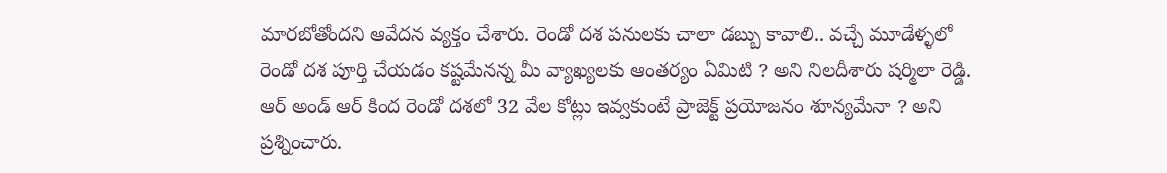మార‌బోతోంద‌ని ఆవేద‌న వ్య‌క్తం చేశారు. రెండో దశ పనులకు చాలా డబ్బు కావాలి.. వచ్చే మూడేళ్ళలో రెండో దశ పూర్తి చేయడం కష్టమేనన్న మీ వ్యాఖ్యలకు ఆంతర్యం ఏమిటి ? అని నిల‌దీశారు ష‌ర్మిలా రెడ్డి. ఆర్ అండ్ ఆర్ కింద రెండో దశలో 32 వేల కోట్లు ఇవ్వకుంటే ప్రాజెక్ట్ ప్రయోజనం శూన్యమేనా ? అని ప్ర‌శ్నించారు.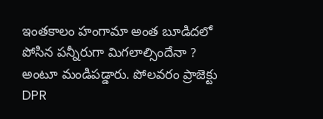ఇంతకాలం హంగామా అంత బూడిదలో పోసిన పన్నీరుగా మిగలాల్సిందేనా ? అంటూ మండిప‌డ్డారు. పోలవరం ప్రాజెక్టు DPR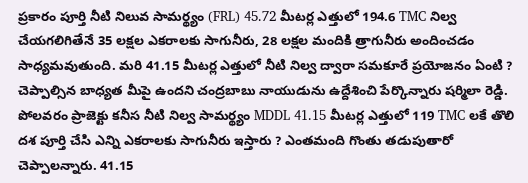ప్రకారం పూర్తి నీటి నిలువ సామర్థ్యం (FRL) 45.72 మీటర్ల ఎత్తులో 194.6 TMC నిల్వ చేయగలిగితేనే 35 లక్షల ఎకరాలకు సాగునీరు, 28 లక్షల మందికి త్రాగునీరు అందించడం సాధ్యమవుతుంది. మరి 41.15 మీటర్ల ఎత్తులో నీటి నిల్వ ద్వారా సమకూరే ప్రయోజనం ఏంటి ? చెప్పాల్సిన బాధ్య‌త మీపై ఉంద‌ని చంద్ర‌బాబు నాయుడును ఉద్దేశించి పేర్కొన్నారు షర్మిలా రెడ్డి. పోలవరం ప్రాజెక్టు కనీస నీటి నిల్వ సామర్థ్యం MDDL 41.15 మీటర్ల ఎత్తులో 119 TMC లకే తొలి దశ పూర్తి చేసి ఎన్ని ఎకరాలకు సాగునీరు ఇస్తారు ? ఎంతమంది గొంతు తడుపుతారో చెప్పాల‌న్నారు. 41.15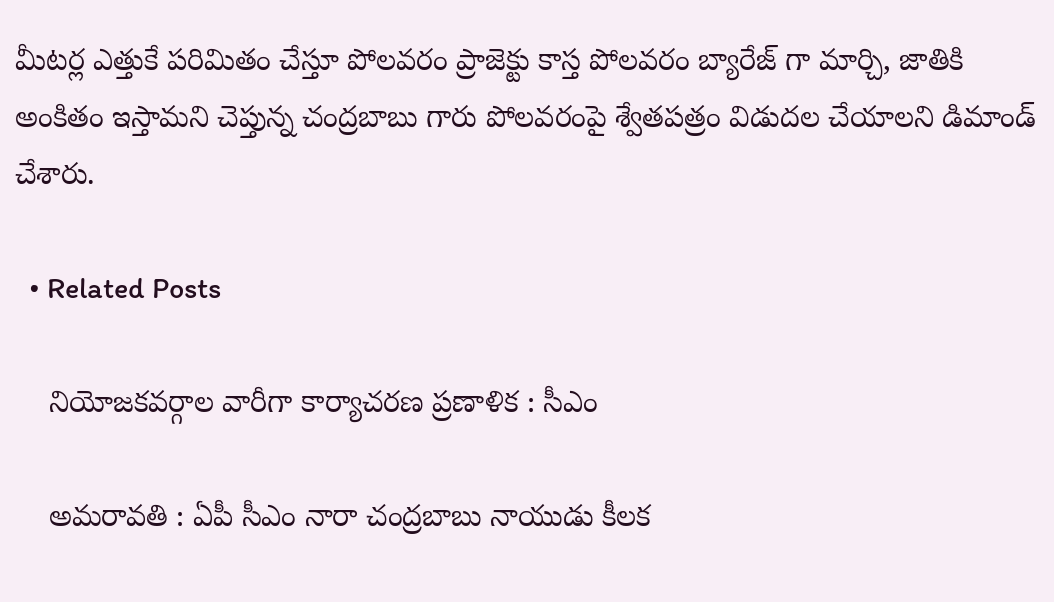మీటర్ల ఎత్తుకే పరిమితం చేస్తూ పోలవరం ప్రాజెక్టు కాస్త పోలవరం బ్యారేజ్ గా మార్చి, జాతికి అంకితం ఇస్తామని చెప్తున్న చంద్రబాబు గారు పోలవరంపై శ్వేతపత్రం విడుదల చేయాలని డిమాండ్ చేశారు.

  • Related Posts

    నియోజ‌క‌వ‌ర్గాల వారీగా కార్యాచ‌ర‌ణ ప్ర‌ణాళిక : సీఎం

    అమ‌రావ‌తి : ఏపీ సీఎం నారా చంద్ర‌బాబు నాయుడు కీల‌క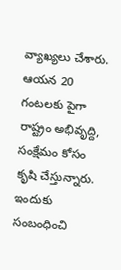వ్యాఖ్య‌లు చేశారు. ఆయ‌న 20 గంట‌లకు పైగా రాష్ట్రం అభివృద్ది, సంక్షేమం కోసం కృషి చేస్తున్నారు. ఇందుకు సంబంధించి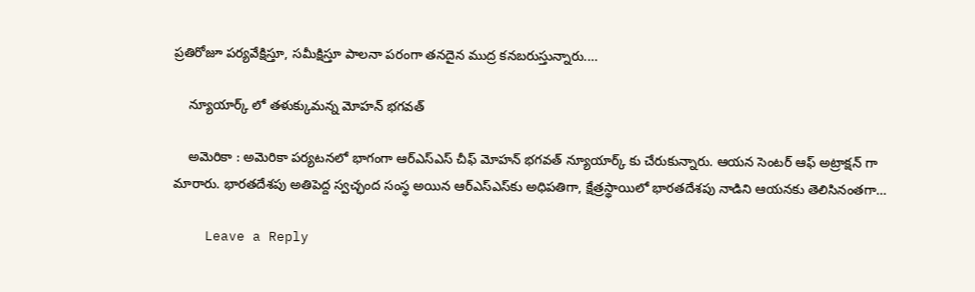ప్ర‌తిరోజూ ప‌ర్య‌వేక్షిస్తూ, స‌మీక్షిస్తూ పాల‌నా ప‌రంగా త‌న‌దైన ముద్ర క‌న‌బ‌రుస్తున్నారు.…

    న్యూయార్క్ లో త‌ళుక్కుమ‌న్న మోహ‌న్ భ‌గ‌వ‌త్

    అమెరికా : అమెరికా ప‌ర్య‌ట‌న‌లో భాగంగా ఆర్ఎస్ఎస్ చీఫ్ మోహ‌న్ భ‌గ‌వ‌త్ న్యూయార్క్ కు చేరుకున్నారు. ఆయ‌న సెంట‌ర్ ఆఫ్ అట్రాక్ష‌న్ గా మారారు. భారతదేశపు అతిపెద్ద స్వచ్ఛంద సంస్థ అయిన ఆర్‌ఎస్‌ఎస్‌కు అధిపతిగా, క్షేత్రస్థాయిలో భారతదేశపు నాడిని ఆయనకు తెలిసినంతగా…

    Leave a Reply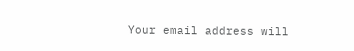Your email address will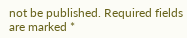not be published. Required fields are marked *